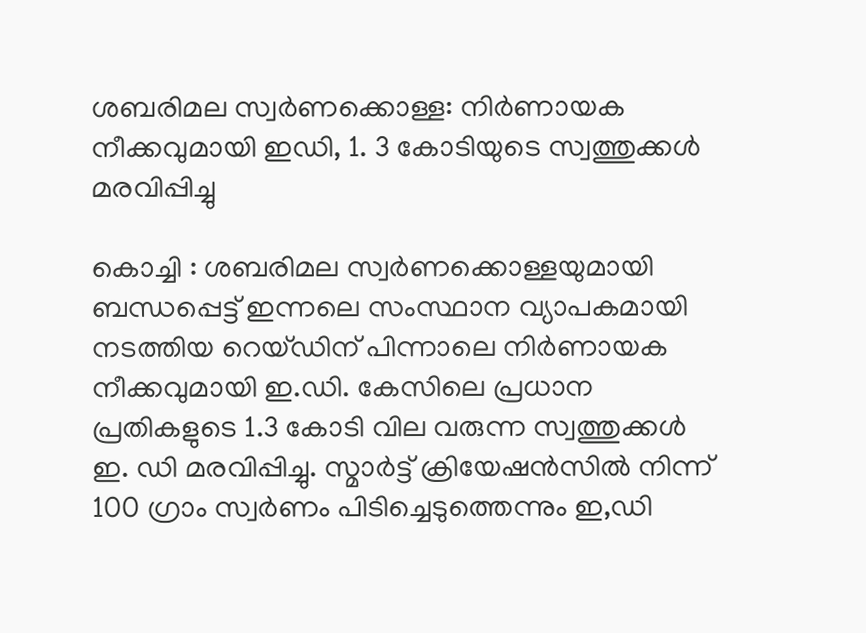ശബരിമല സ്വർണക്കൊള്ള: നിർ‌ണായക നീക്കവുമായി ഇഡി, 1. 3 കോടിയുടെ സ്വത്തുക്കൾ മരവിപ്പിച്ചു

കൊച്ചി : ശബരിമല സ്വ‌ർണക്കൊള്ളയുമായി ബന്ധപ്പെട്ട് ഇന്നലെ സംസ്ഥാന വ്യാപകമായി നടത്തിയ റെയ്ഡിന് പിന്നാലെ നിർണായക നീക്കവുമായി ഇ.ഡി. കേസിലെ പ്രധാന പ്രതികളുടെ 1.3 കോടി വില വരുന്ന സ്വത്തുക്കൾ ഇ. ഡി മരവിപ്പിച്ചു. സ്മാർട്ട് ക്രിയേഷൻസിൽ നിന്ന് 100 ഗ്രാം സ്വർണം പിടിച്ചെടുത്തെന്നും ഇ,ഡി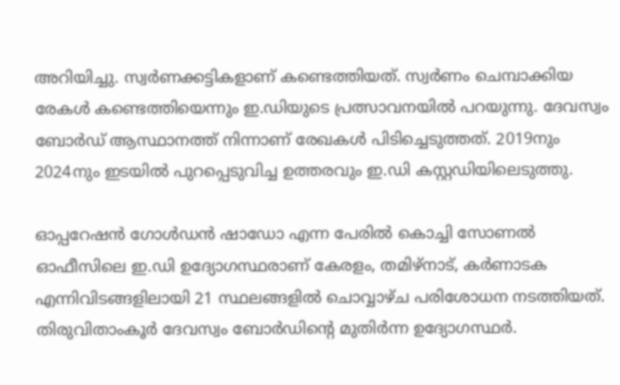അറിയിച്ചു. സ്വർണക്കട്ടികളാണ് കണ്ടെത്തിയത്. സ്വർണം ചെമ്പാക്കിയ രേകൾ കണ്ടെത്തിയെന്നും ഇ.ഡിയുടെ പ്രത്സാവനയിൽ പറയുന്നു. ദേവസ്വം ബോർഡ് ആസ്ഥാനത്ത് നിന്നാണ് രേഖകൾ പിടിച്ചെടുത്തത്. 2019നും 2024നും ഇടയിൽ പുറപ്പെടുവിച്ച ഉത്തരവും ഇ.ഡി കസ്റ്റഡിയിലെടുത്തു.

ഓപ്പറേഷൻ ഗോൾഡൻ ഷാഡോ എന്ന പേരിൽ കൊച്ചി സോണൽ ഓഫീസിലെ ഇ.ഡി ഉദ്യോഗസ്ഥരാണ് കേരളം, തമിഴ്നാട്, കർണാടക എന്നിവിടങ്ങളിലായി 21 സ്ഥലങ്ങളിൽ ചൊവ്വാഴ്ച പരിശോധന നടത്തിയത്. തിരുവിതാംകൂർ ദേവസ്വം ബോർഡിന്റെ മുതിർന്ന ഉദ്യോഗസ്ഥർ.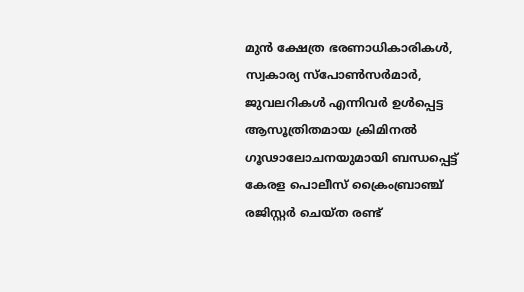മുൻ ക്ഷേത്ര ഭരണാധികാരികൾ, സ്വകാര്യ സ്പോൺസർമാർ, ജുവലറികൾ എന്നിവർ ഉൾപ്പെട്ട ആസൂത്രിതമായ ക്രിമിനൽ ഗൂഢാലോചനയുമായി ബന്ധപ്പെട്ട് കേരള പൊലീസ് ക്രൈംബ്രാഞ്ച് രജിസ്റ്റർ ചെയ്ത രണ്ട്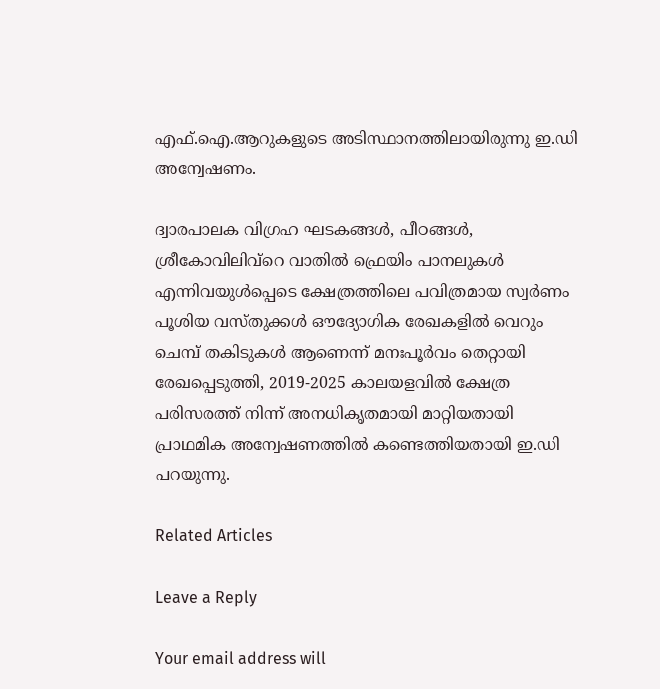എഫ്.ഐ.ആറുകളുടെ അടിസ്ഥാനത്തിലായിരുന്നു ഇ.ഡി അന്വേഷണം.

ദ്വാരപാലക വിഗ്രഹ ഘടകങ്ങൾ, പീഠങ്ങൾ, ശ്രീകോവിലിവ്റെ വാതിൽ ഫ്രെയിം പാനലുകൾ എന്നിവയുൾപ്പെടെ ക്ഷേത്രത്തിലെ പവിത്രമായ സ്വർ‌ണം പൂശിയ വസ്തുക്കൾ ഔദ്യോഗിക രേഖകളിൽ വെറും ചെമ്പ് തകിടുകൾ ആണെന്ന് മനഃപൂർവം തെറ്റായി രേഖപ്പെടുത്തി, 2019-2025 കാലയളവിൽ ക്ഷേത്ര പരിസരത്ത് നിന്ന് അനധികൃതമായി മാറ്റിയതായി പ്രാഥമിക അന്വേഷണത്തിൽ കണ്ടെത്തിയതായി ഇ.ഡി പറയുന്നു.

Related Articles

Leave a Reply

Your email address will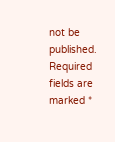not be published. Required fields are marked *